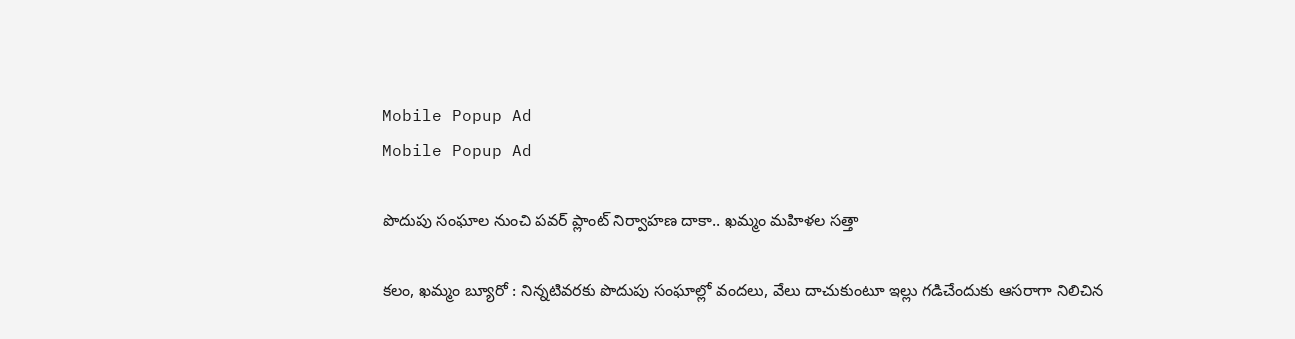Mobile Popup Ad
Mobile Popup Ad

పొదుపు సంఘాల నుంచి పవర్ ప్లాంట్ నిర్వాహణ దాకా.. ఖమ్మం మహిళల సత్తా

కలం, ఖమ్మం బ్యూరో : నిన్నటివరకు పొదుపు సంఘాల్లో వందలు, వేలు దాచుకుంటూ ఇల్లు గడిచేందుకు ఆసరాగా నిలిచిన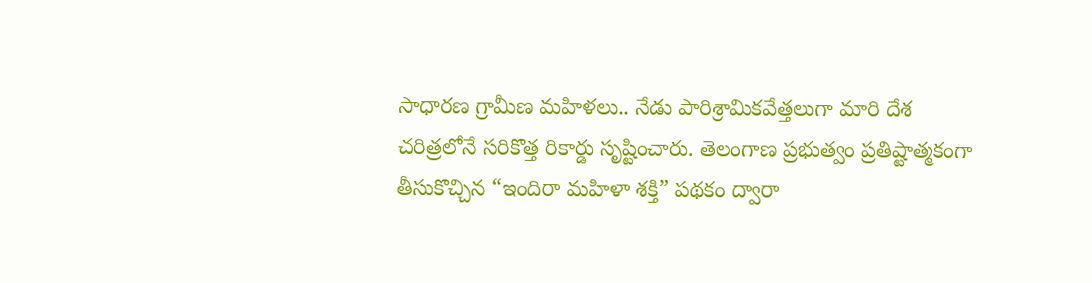సాధారణ గ్రామీణ మహిళలు.. నేడు పారిశ్రామికవేత్తలుగా మారి దేశ చరిత్రలోనే సరికొత్త రికార్డు సృష్టించారు. తెలంగాణ ప్రభుత్వం ప్రతిష్టాత్మకంగా తీసుకొచ్చిన “ఇందిరా మహిళా శక్తి” పథకం ద్వారా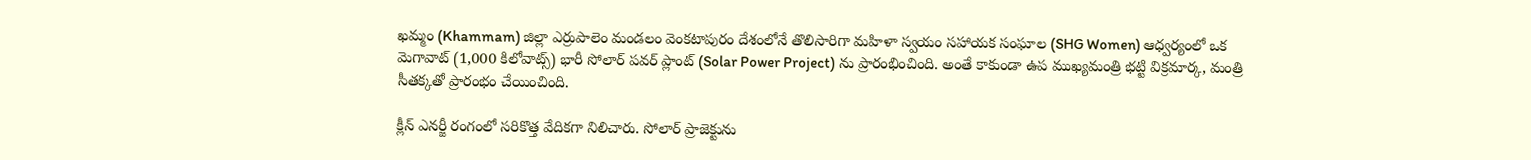ఖమ్మం (Khammam) జిల్లా ఎర్రుపాలెం మండలం వెంకటాపురం దేశంలోనే తొలిసారిగా మహిళా స్వయం సహాయక సంఘాల (SHG Women) ఆధ్వర్యంలో ఒక మెగావాట్ (1,000 కిలోవాట్స్) భారీ సోలార్ పవర్ ప్లాంట్‌ (Solar Power Project) ను ప్రారంభించింది. అంతే కాకుండా ఉప ముఖ్యమంత్రి భట్టి విక్రమార్క, మంత్రి సీతక్కతో ప్రారంభం చేయించింది.

క్లీన్ ఎనర్జీ రంగంలో సరికొత్త వేదికగా నిలిచారు. సోలార్ ప్రాజెక్టును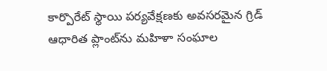కార్పొరేట్ స్థాయి పర్యవేక్షణకు అవసరమైన గ్రిడ్ ఆధారిత ప్లాంట్‌ను మహిళా సంఘాల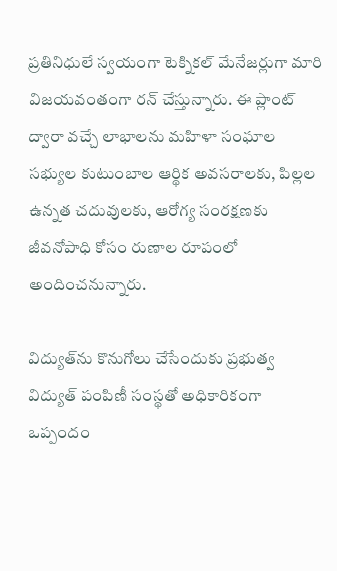ప్రతినిధులే స్వయంగా టెక్నికల్ మేనేజర్లుగా మారి విజయవంతంగా రన్ చేస్తున్నారు. ఈ ప్లాంట్ ద్వారా వచ్చే లాభాలను మహిళా సంఘాల సభ్యుల కుటుంబాల ఆర్థిక అవసరాలకు, పిల్లల ఉన్నత చదువులకు, ఆరోగ్య సంరక్షణకు జీవనోపాధి కోసం రుణాల రూపంలో అందించనున్నారు.

విద్యుత్‌ను కొనుగోలు చేసేందుకు ప్రభుత్వ విద్యుత్ పంపిణీ సంస్థతో అధికారికంగా ఒప్పందం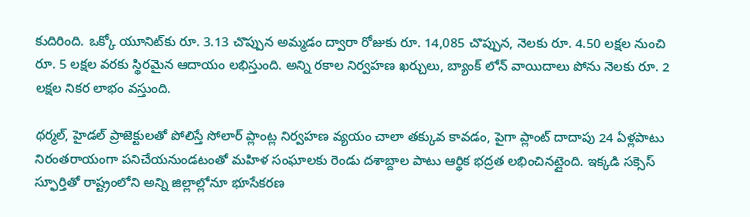కుదిరింది. ఒక్కో యూనిట్‌కు రూ. 3.13 చొప్పున అమ్మడం ద్వారా రోజుకు రూ. 14,085 చొప్పున, నెలకు రూ. 4.50 లక్షల నుంచి రూ. 5 లక్షల వరకు స్థిరమైన ఆదాయం లభిస్తుంది. అన్ని రకాల నిర్వహణ ఖర్చులు, బ్యాంక్ లోన్ వాయిదాలు పోను నెలకు రూ. 2 లక్షల నికర లాభం వస్తుంది.

థర్మల్, హైడల్ ప్రాజెక్టులతో పోలిస్తే సోలార్ ప్లాంట్ల నిర్వహణ వ్యయం చాలా తక్కువ కావడం, పైగా ప్లాంట్ దాదాపు 24 ఏళ్లపాటు నిరంతరాయంగా పనిచేయనుండటంతో మహిళ సంఘాలకు రెండు దశాబ్దాల పాటు ఆర్థిక భద్రత లభించినట్లైంది. ఇక్కడి సక్సెస్ స్ఫూర్తితో రాష్ట్రంలోని అన్ని జిల్లాల్లోనూ భూసేకరణ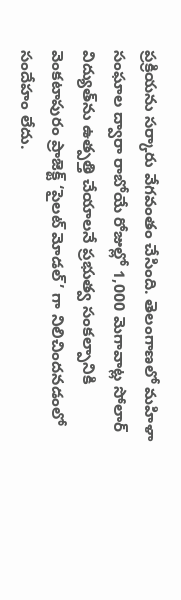ప్రక్రియను సర్కారు వేగవంతం చేసింది. తెలంగాణలో మహిళా సంఘాల ద్వారా రాబోయే రోజుల్లో 1,000 మెగావాట్ల సోలార్ విద్యుత్‌ను ఉత్పత్తి చేయాలనే ప్రభుత్వ సంకల్పానికి వెంకటాపురం ప్రాజెక్ట్ ‘పైలట్ మోడల్’ గా నిలిచిందనడంలో సందేహం లేదు.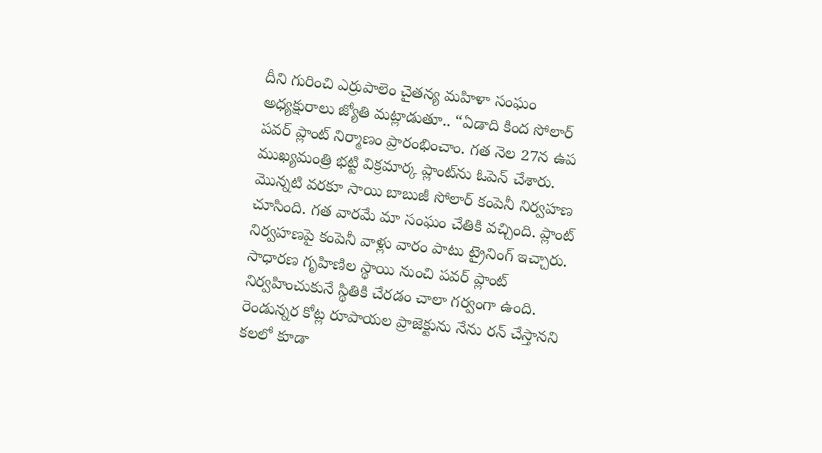దీని గురించి ఎర్రుపాలెం చైతన్య మహిళా సంఘం అధ్యక్షురాలు జ్యోతి మట్లాడుతూ.. “ఏడాది కింద సోలార్ పవర్ ప్లాంట్ నిర్మాణం ప్రారంభించాం. గత నెల 27న ఉప ముఖ్యమంత్రి భట్టి విక్రమార్క ప్లాంట్‌ను ఓపెన్ చేశారు. మొన్నటి వరకూ సాయి బాబుజీ సోలార్ కంపెనీ నిర్వహణ చూసింది. గత వారమే మా సంఘం చేతికి వచ్చింది. ప్లాంట్ నిర్వహణపై కంపెనీ వాళ్లు వారం పాటు ట్రైనింగ్ ఇచ్చారు. సాధారణ గృహిణిల స్థాయి నుంచి పవర్ ప్లాంట్ నిర్వహించుకునే స్థితికి చేరడం చాలా గర్వంగా ఉంది. రెండున్నర కోట్ల రూపాయల ప్రాజెక్టును నేను రన్ చేస్తానని కలలో కూడా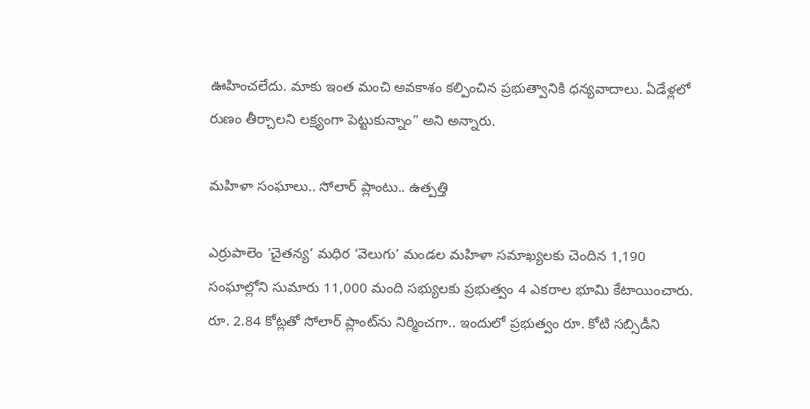ఊహించలేదు. మాకు ఇంత మంచి అవకాశం కల్పించిన ప్రభుత్వానికి ధన్యవాదాలు. ఏడేళ్లలో రుణం తీర్చాలని లక్ష్యంగా పెట్టుకున్నాం” అని అన్నారు.

మహిళా సంఘాలు.. సోలార్ ప్లాంటు.. ఉత్పత్తి

ఎర్రుపాలెం ‘చైతన్య’ మధిర ‘వెలుగు’ మండల మహిళా సమాఖ్యలకు చెందిన 1,190 సంఘాల్లోని సుమారు 11,000 మంది సభ్యులకు ప్రభుత్వం 4 ఎకరాల భూమి కేటాయించారు. రూ. 2.84 కోట్లతో సోలార్ ప్లాంట్‌ను నిర్మించగా.. ఇందులో ప్రభుత్వం రూ. కోటి సబ్సిడీని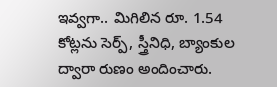ఇవ్వగా.. మిగిలిన రూ. 1.54 కోట్లను సెర్ప్, స్త్రీనిధి, బ్యాంకుల ద్వారా రుణం అందించారు.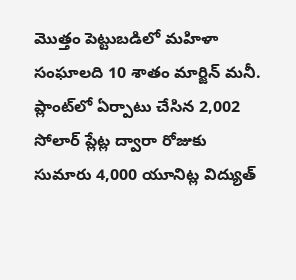మొత్తం పెట్టుబడిలో మహిళా సంఘాలది 10 శాతం మార్జిన్ మనీ. ప్లాంట్‌లో ఏర్పాటు చేసిన 2,002 సోలార్ ప్లేట్ల ద్వారా రోజుకు సుమారు 4,000 యూనిట్ల విద్యుత్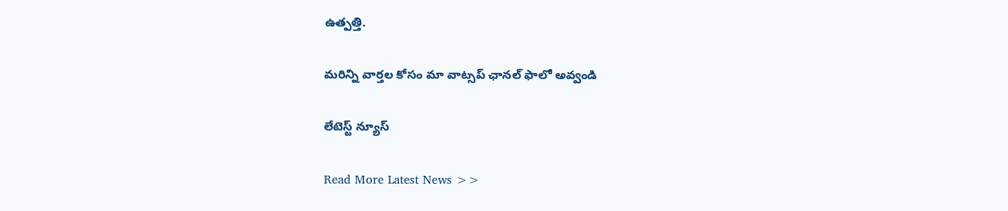ఉత్పత్తి.

మ‌రిన్ని వార్త‌ల కోసం మా వాట్స‌ప్ ఛాన‌ల్ ఫాలో అవ్వండి

లేటెస్ట్ న్యూస్‌

Read More Latest News >>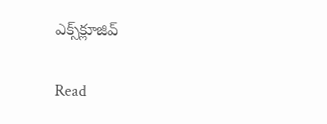ఎక్స్‌క్లూజివ్‌

Read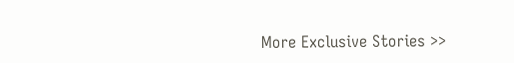More Exclusive Stories >>